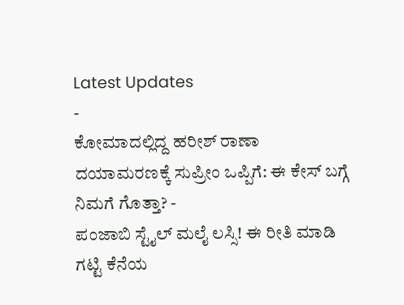Latest Updates
-
ಕೋಮಾದಲ್ಲಿದ್ದ ಹರೀಶ್ ರಾಣಾ ದಯಾಮರಣಕ್ಕೆ ಸುಪ್ರೀಂ ಒಪ್ಪಿಗೆ: ಈ ಕೇಸ್ ಬಗ್ಗೆ ನಿಮಗೆ ಗೊತ್ತಾ? -
ಪಂಜಾಬಿ ಸ್ಟೈಲ್ ಮಲೈ ಲಸ್ಸಿ! ಈ ರೀತಿ ಮಾಡಿ ಗಟ್ಟಿ ಕೆನೆಯ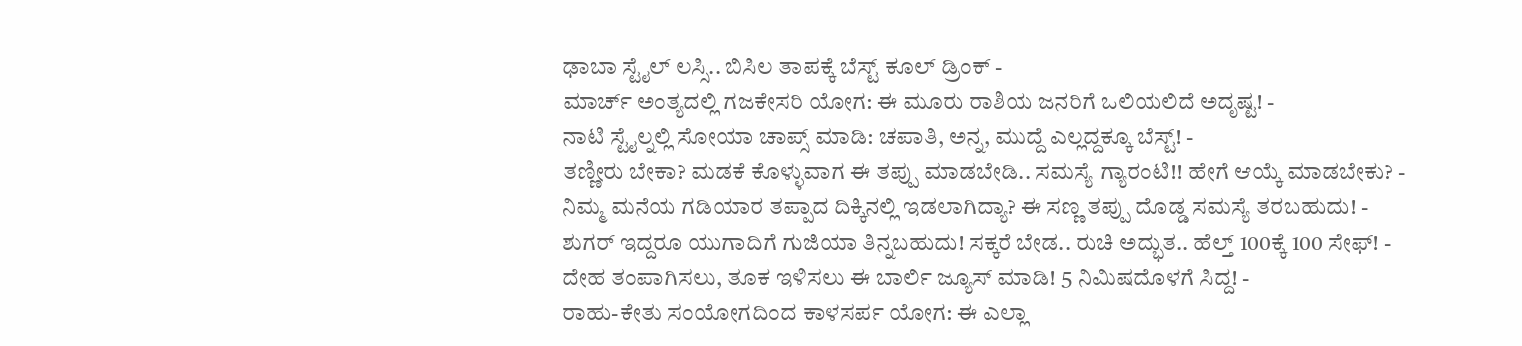ಢಾಬಾ ಸ್ಟೈಲ್ ಲಸ್ಸಿ.. ಬಿಸಿಲ ತಾಪಕ್ಕೆ ಬೆಸ್ಟ್ ಕೂಲ್ ಡ್ರಿಂಕ್ -
ಮಾರ್ಚ್ ಅಂತ್ಯದಲ್ಲಿ ಗಜಕೇಸರಿ ಯೋಗ: ಈ ಮೂರು ರಾಶಿಯ ಜನರಿಗೆ ಒಲಿಯಲಿದೆ ಅದೃಷ್ಟ! -
ನಾಟಿ ಸ್ಟೈಲ್ನಲ್ಲಿ ಸೋಯಾ ಚಾಪ್ಸ್ ಮಾಡಿ: ಚಪಾತಿ, ಅನ್ನ, ಮುದ್ದೆ ಎಲ್ಲದ್ದಕ್ಕೂ ಬೆಸ್ಟ್! -
ತಣ್ಣೀರು ಬೇಕಾ? ಮಡಕೆ ಕೊಳ್ಳುವಾಗ ಈ ತಪ್ಪು ಮಾಡಬೇಡಿ.. ಸಮಸ್ಯೆ ಗ್ಯಾರಂಟಿ!! ಹೇಗೆ ಆಯ್ಕೆ ಮಾಡಬೇಕು? -
ನಿಮ್ಮ ಮನೆಯ ಗಡಿಯಾರ ತಪ್ಪಾದ ದಿಕ್ಕಿನಲ್ಲಿ ಇಡಲಾಗಿದ್ಯಾ? ಈ ಸಣ್ಣ ತಪ್ಪು ದೊಡ್ಡ ಸಮಸ್ಯೆ ತರಬಹುದು! -
ಶುಗರ್ ಇದ್ದರೂ ಯುಗಾದಿಗೆ ಗುಜಿಯಾ ತಿನ್ನಬಹುದು! ಸಕ್ಕರೆ ಬೇಡ.. ರುಚಿ ಅದ್ಭುತ.. ಹೆಲ್ತ್ 100ಕ್ಕೆ 100 ಸೇಫ್! -
ದೇಹ ತಂಪಾಗಿಸಲು, ತೂಕ ಇಳಿಸಲು ಈ ಬಾರ್ಲಿ ಜ್ಯೂಸ್ ಮಾಡಿ! 5 ನಿಮಿಷದೊಳಗೆ ಸಿದ್ದ! -
ರಾಹು-ಕೇತು ಸಂಯೋಗದಿಂದ ಕಾಳಸರ್ಪ ಯೋಗ: ಈ ಎಲ್ಲಾ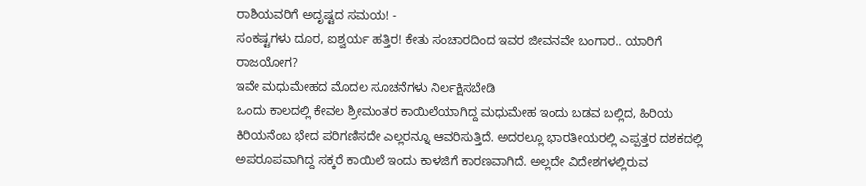ರಾಶಿಯವರಿಗೆ ಅದೃಷ್ಟದ ಸಮಯ! -
ಸಂಕಷ್ಟಗಳು ದೂರ, ಐಶ್ವರ್ಯ ಹತ್ತಿರ! ಕೇತು ಸಂಚಾರದಿಂದ ಇವರ ಜೀವನವೇ ಬಂಗಾರ.. ಯಾರಿಗೆ ರಾಜಯೋಗ?
ಇವೇ ಮಧುಮೇಹದ ಮೊದಲ ಸೂಚನೆಗಳು ನಿರ್ಲಕ್ಷಿಸಬೇಡಿ
ಒಂದು ಕಾಲದಲ್ಲಿ ಕೇವಲ ಶ್ರೀಮಂತರ ಕಾಯಿಲೆಯಾಗಿದ್ದ ಮಧುಮೇಹ ಇಂದು ಬಡವ ಬಲ್ಲಿದ, ಹಿರಿಯ ಕಿರಿಯನೆಂಬ ಭೇದ ಪರಿಗಣಿಸದೇ ಎಲ್ಲರನ್ನೂ ಆವರಿಸುತ್ತಿದೆ. ಅದರಲ್ಲೂ ಭಾರತೀಯರಲ್ಲಿ ಎಪ್ಪತ್ತರ ದಶಕದಲ್ಲಿ ಅಪರೂಪವಾಗಿದ್ದ ಸಕ್ಕರೆ ಕಾಯಿಲೆ ಇಂದು ಕಾಳಜಿಗೆ ಕಾರಣವಾಗಿದೆ. ಅಲ್ಲದೇ ವಿದೇಶಗಳಲ್ಲಿರುವ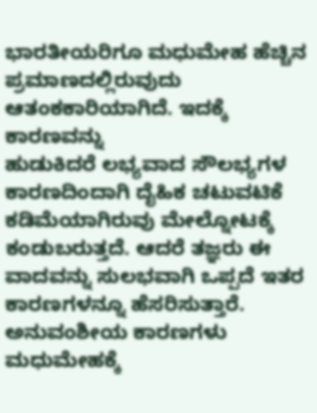ಭಾರತೀಯರಿಗೂ ಮಧುಮೇಹ ಹೆಚ್ಚಿನ ಪ್ರಮಾಣದಲ್ಲಿರುವುದು ಆತಂಕಕಾರಿಯಾಗಿದೆ. ಇದಕ್ಕೆ ಕಾರಣವನ್ನು
ಹುಡುಕಿದರೆ ಲಭ್ಯವಾದ ಸೌಲಭ್ಯಗಳ ಕಾರಣದಿಂದಾಗಿ ದೈಹಿಕ ಚಟುವಟಿಕೆ ಕಡಿಮೆಯಾಗಿರುವು ಮೇಲ್ನೋಟಕ್ಕೆ ಕಂಡುಬರುತ್ತದೆ. ಆದರೆ ತಜ್ಞರು ಈ ವಾದವನ್ನು ಸುಲಭವಾಗಿ ಒಪ್ಪದೆ ಇತರ ಕಾರಣಗಳನ್ನೂ ಹೆಸರಿಸುತ್ತಾರೆ. ಅನುವಂಶೀಯ ಕಾರಣಗಳು ಮಧುಮೇಹಕ್ಕೆ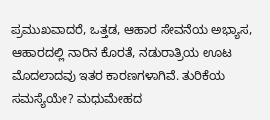ಪ್ರಮುಖವಾದರೆ, ಒತ್ತಡ, ಆಹಾರ ಸೇವನೆಯ ಅಭ್ಯಾಸ, ಆಹಾರದಲ್ಲಿ ನಾರಿನ ಕೊರತೆ, ನಡುರಾತ್ರಿಯ ಊಟ ಮೊದಲಾದವು ಇತರ ಕಾರಣಗಳಾಗಿವೆ. ತುರಿಕೆಯ ಸಮಸ್ಯೆಯೇ? ಮಧುಮೇಹದ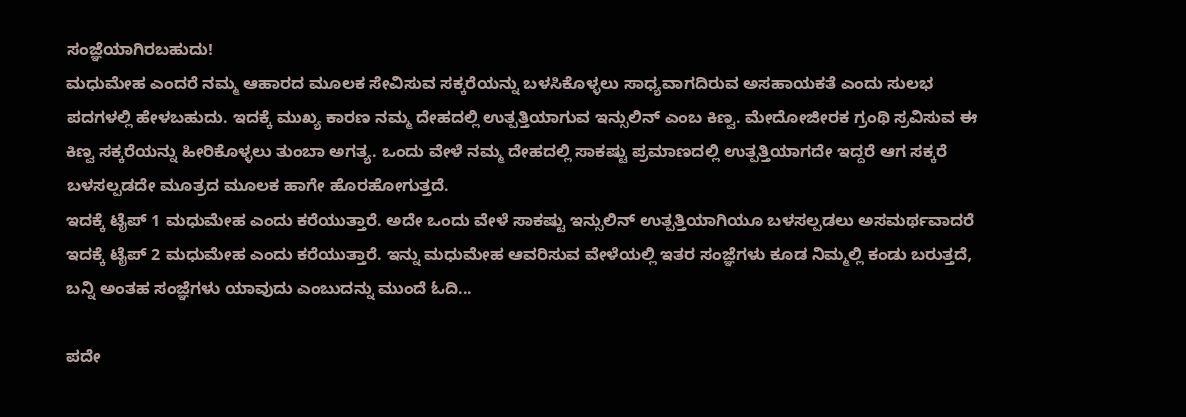ಸಂಜ್ಞೆಯಾಗಿರಬಹುದು!
ಮಧುಮೇಹ ಎಂದರೆ ನಮ್ಮ ಆಹಾರದ ಮೂಲಕ ಸೇವಿಸುವ ಸಕ್ಕರೆಯನ್ನು ಬಳಸಿಕೊಳ್ಳಲು ಸಾಧ್ಯವಾಗದಿರುವ ಅಸಹಾಯಕತೆ ಎಂದು ಸುಲಭ ಪದಗಳಲ್ಲಿ ಹೇಳಬಹುದು. ಇದಕ್ಕೆ ಮುಖ್ಯ ಕಾರಣ ನಮ್ಮ ದೇಹದಲ್ಲಿ ಉತ್ಪತ್ತಿಯಾಗುವ ಇನ್ಸುಲಿನ್ ಎಂಬ ಕಿಣ್ವ. ಮೇದೋಜೀರಕ ಗ್ರಂಥಿ ಸ್ರವಿಸುವ ಈ ಕಿಣ್ವ ಸಕ್ಕರೆಯನ್ನು ಹೀರಿಕೊಳ್ಳಲು ತುಂಬಾ ಅಗತ್ಯ. ಒಂದು ವೇಳೆ ನಮ್ಮ ದೇಹದಲ್ಲಿ ಸಾಕಷ್ಟು ಪ್ರಮಾಣದಲ್ಲಿ ಉತ್ಪತ್ತಿಯಾಗದೇ ಇದ್ದರೆ ಆಗ ಸಕ್ಕರೆ ಬಳಸಲ್ಪಡದೇ ಮೂತ್ರದ ಮೂಲಕ ಹಾಗೇ ಹೊರಹೋಗುತ್ತದೆ.
ಇದಕ್ಕೆ ಟೈಪ್ 1 ಮಧುಮೇಹ ಎಂದು ಕರೆಯುತ್ತಾರೆ. ಅದೇ ಒಂದು ವೇಳೆ ಸಾಕಷ್ಟು ಇನ್ಸುಲಿನ್ ಉತ್ಪತ್ತಿಯಾಗಿಯೂ ಬಳಸಲ್ಪಡಲು ಅಸಮರ್ಥವಾದರೆ ಇದಕ್ಕೆ ಟೈಪ್ 2 ಮಧುಮೇಹ ಎಂದು ಕರೆಯುತ್ತಾರೆ. ಇನ್ನು ಮಧುಮೇಹ ಆವರಿಸುವ ವೇಳೆಯಲ್ಲಿ ಇತರ ಸಂಜ್ಞೆಗಳು ಕೂಡ ನಿಮ್ಮಲ್ಲಿ ಕಂಡು ಬರುತ್ತದೆ, ಬನ್ನಿ ಅಂತಹ ಸಂಜ್ಞೆಗಳು ಯಾವುದು ಎಂಬುದನ್ನು ಮುಂದೆ ಓದಿ...

ಪದೇ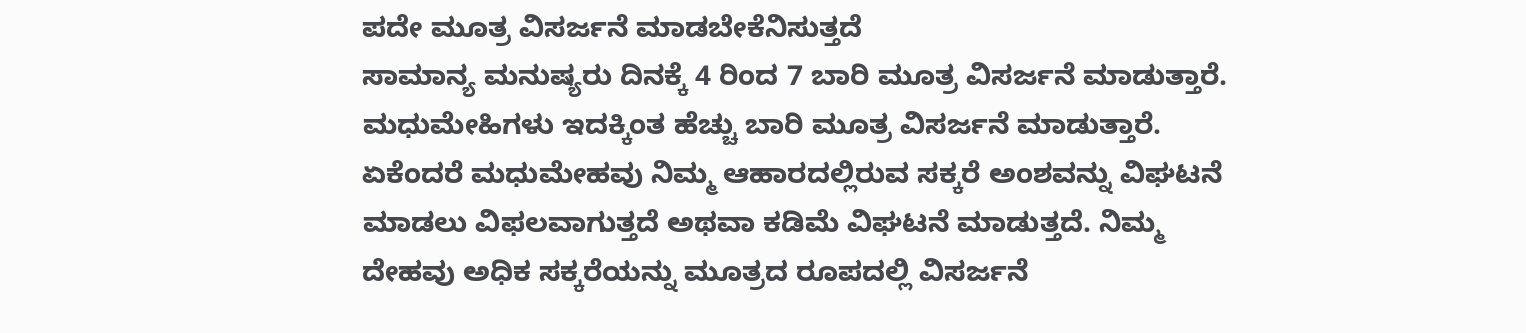ಪದೇ ಮೂತ್ರ ವಿಸರ್ಜನೆ ಮಾಡಬೇಕೆನಿಸುತ್ತದೆ
ಸಾಮಾನ್ಯ ಮನುಷ್ಯರು ದಿನಕ್ಕೆ 4 ರಿಂದ 7 ಬಾರಿ ಮೂತ್ರ ವಿಸರ್ಜನೆ ಮಾಡುತ್ತಾರೆ. ಮಧುಮೇಹಿಗಳು ಇದಕ್ಕಿಂತ ಹೆಚ್ಚು ಬಾರಿ ಮೂತ್ರ ವಿಸರ್ಜನೆ ಮಾಡುತ್ತಾರೆ. ಏಕೆಂದರೆ ಮಧುಮೇಹವು ನಿಮ್ಮ ಆಹಾರದಲ್ಲಿರುವ ಸಕ್ಕರೆ ಅಂಶವನ್ನು ವಿಘಟನೆ ಮಾಡಲು ವಿಫಲವಾಗುತ್ತದೆ ಅಥವಾ ಕಡಿಮೆ ವಿಘಟನೆ ಮಾಡುತ್ತದೆ. ನಿಮ್ಮ ದೇಹವು ಅಧಿಕ ಸಕ್ಕರೆಯನ್ನು ಮೂತ್ರದ ರೂಪದಲ್ಲಿ ವಿಸರ್ಜನೆ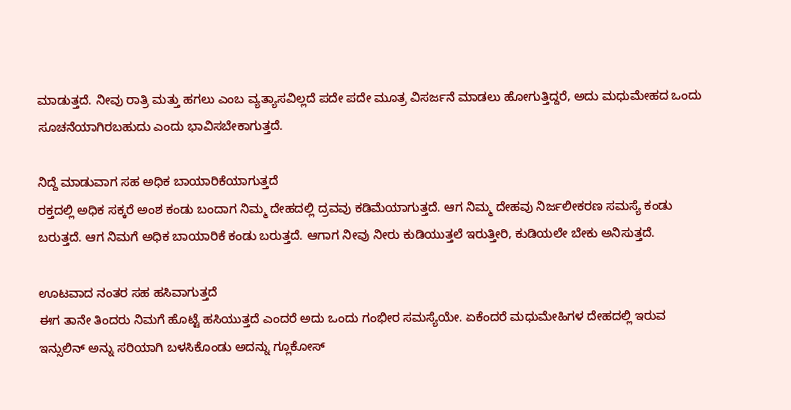ಮಾಡುತ್ತದೆ. ನೀವು ರಾತ್ರಿ ಮತ್ತು ಹಗಲು ಎಂಬ ವ್ಯತ್ಯಾಸವಿಲ್ಲದೆ ಪದೇ ಪದೇ ಮೂತ್ರ ವಿಸರ್ಜನೆ ಮಾಡಲು ಹೋಗುತ್ತಿದ್ದರೆ, ಅದು ಮಧುಮೇಹದ ಒಂದು ಸೂಚನೆಯಾಗಿರಬಹುದು ಎಂದು ಭಾವಿಸಬೇಕಾಗುತ್ತದೆ.

ನಿದ್ದೆ ಮಾಡುವಾಗ ಸಹ ಅಧಿಕ ಬಾಯಾರಿಕೆಯಾಗುತ್ತದೆ
ರಕ್ತದಲ್ಲಿ ಅಧಿಕ ಸಕ್ಕರೆ ಅಂಶ ಕಂಡು ಬಂದಾಗ ನಿಮ್ಮ ದೇಹದಲ್ಲಿ ದ್ರವವು ಕಡಿಮೆಯಾಗುತ್ತದೆ. ಆಗ ನಿಮ್ಮ ದೇಹವು ನಿರ್ಜಲೀಕರಣ ಸಮಸ್ಯೆ ಕಂಡು ಬರುತ್ತದೆ. ಆಗ ನಿಮಗೆ ಅಧಿಕ ಬಾಯಾರಿಕೆ ಕಂಡು ಬರುತ್ತದೆ. ಆಗಾಗ ನೀವು ನೀರು ಕುಡಿಯುತ್ತಲೆ ಇರುತ್ತೀರಿ, ಕುಡಿಯಲೇ ಬೇಕು ಅನಿಸುತ್ತದೆ.

ಊಟವಾದ ನಂತರ ಸಹ ಹಸಿವಾಗುತ್ತದೆ
ಈಗ ತಾನೇ ತಿಂದರು ನಿಮಗೆ ಹೊಟ್ಟೆ ಹಸಿಯುತ್ತದೆ ಎಂದರೆ ಅದು ಒಂದು ಗಂಭೀರ ಸಮಸ್ಯೆಯೇ. ಏಕೆಂದರೆ ಮಧುಮೇಹಿಗಳ ದೇಹದಲ್ಲಿ ಇರುವ ಇನ್ಸುಲಿನ್ ಅನ್ನು ಸರಿಯಾಗಿ ಬಳಸಿಕೊಂಡು ಅದನ್ನು ಗ್ಲೂಕೋಸ್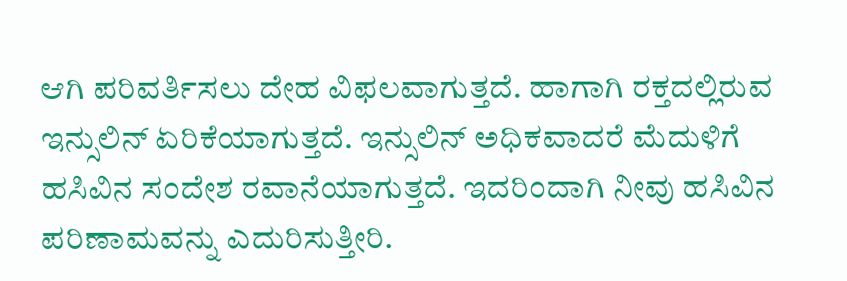ಆಗಿ ಪರಿವರ್ತಿಸಲು ದೇಹ ವಿಫಲವಾಗುತ್ತದೆ. ಹಾಗಾಗಿ ರಕ್ತದಲ್ಲಿರುವ ಇನ್ಸುಲಿನ್ ಏರಿಕೆಯಾಗುತ್ತದೆ. ಇನ್ಸುಲಿನ್ ಅಧಿಕವಾದರೆ ಮೆದುಳಿಗೆ ಹಸಿವಿನ ಸಂದೇಶ ರವಾನೆಯಾಗುತ್ತದೆ. ಇದರಿಂದಾಗಿ ನೀವು ಹಸಿವಿನ ಪರಿಣಾಮವನ್ನು ಎದುರಿಸುತ್ತೀರಿ.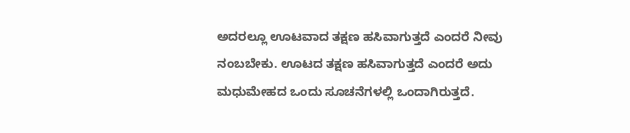ಅದರಲ್ಲೂ ಊಟವಾದ ತಕ್ಷಣ ಹಸಿವಾಗುತ್ತದೆ ಎಂದರೆ ನೀವು ನಂಬಬೇಕು. ಊಟದ ತಕ್ಷಣ ಹಸಿವಾಗುತ್ತದೆ ಎಂದರೆ ಅದು ಮಧುಮೇಹದ ಒಂದು ಸೂಚನೆಗಳಲ್ಲಿ ಒಂದಾಗಿರುತ್ತದೆ.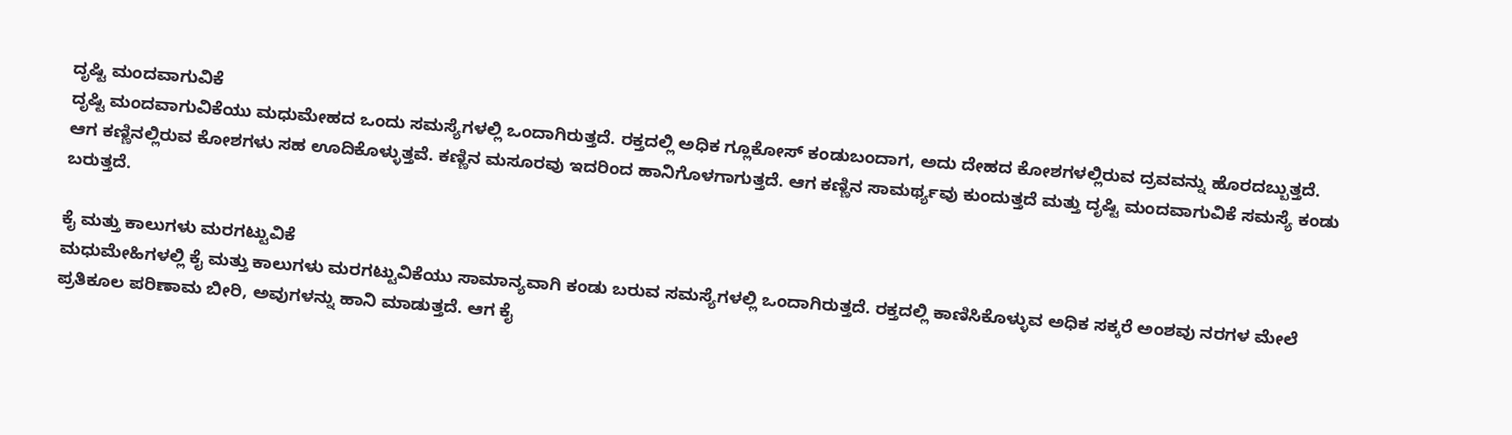ದೃಷ್ಟಿ ಮಂದವಾಗುವಿಕೆ
ದೃಷ್ಟಿ ಮಂದವಾಗುವಿಕೆಯು ಮಧುಮೇಹದ ಒಂದು ಸಮಸ್ಯೆಗಳಲ್ಲಿ ಒಂದಾಗಿರುತ್ತದೆ. ರಕ್ತದಲ್ಲಿ ಅಧಿಕ ಗ್ಲೂಕೋಸ್ ಕಂಡುಬಂದಾಗ, ಅದು ದೇಹದ ಕೋಶಗಳಲ್ಲಿರುವ ದ್ರವವನ್ನು ಹೊರದಬ್ಬುತ್ತದೆ. ಆಗ ಕಣ್ಣಿನಲ್ಲಿರುವ ಕೋಶಗಳು ಸಹ ಊದಿಕೊಳ್ಳುತ್ತವೆ. ಕಣ್ಣಿನ ಮಸೂರವು ಇದರಿಂದ ಹಾನಿಗೊಳಗಾಗುತ್ತದೆ. ಆಗ ಕಣ್ಣಿನ ಸಾಮರ್ಥ್ಯವು ಕುಂದುತ್ತದೆ ಮತ್ತು ದೃಷ್ಟಿ ಮಂದವಾಗುವಿಕೆ ಸಮಸ್ಯೆ ಕಂಡು ಬರುತ್ತದೆ.

ಕೈ ಮತ್ತು ಕಾಲುಗಳು ಮರಗಟ್ಟುವಿಕೆ
ಮಧುಮೇಹಿಗಳಲ್ಲಿ ಕೈ ಮತ್ತು ಕಾಲುಗಳು ಮರಗಟ್ಟುವಿಕೆಯು ಸಾಮಾನ್ಯವಾಗಿ ಕಂಡು ಬರುವ ಸಮಸ್ಯೆಗಳಲ್ಲಿ ಒಂದಾಗಿರುತ್ತದೆ. ರಕ್ತದಲ್ಲಿ ಕಾಣಿಸಿಕೊಳ್ಳುವ ಅಧಿಕ ಸಕ್ಕರೆ ಅಂಶವು ನರಗಳ ಮೇಲೆ ಪ್ರತಿಕೂಲ ಪರಿಣಾಮ ಬೀರಿ, ಅವುಗಳನ್ನು ಹಾನಿ ಮಾಡುತ್ತದೆ. ಆಗ ಕೈ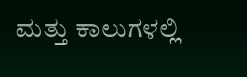ಮತ್ತು ಕಾಲುಗಳಲ್ಲಿ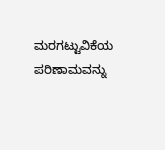ಮರಗಟ್ಟುವಿಕೆಯ ಪರಿಣಾಮವನ್ನು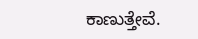ಕಾಣುತ್ತೇವೆ.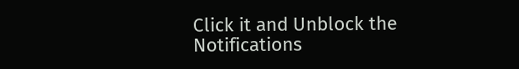Click it and Unblock the Notifications